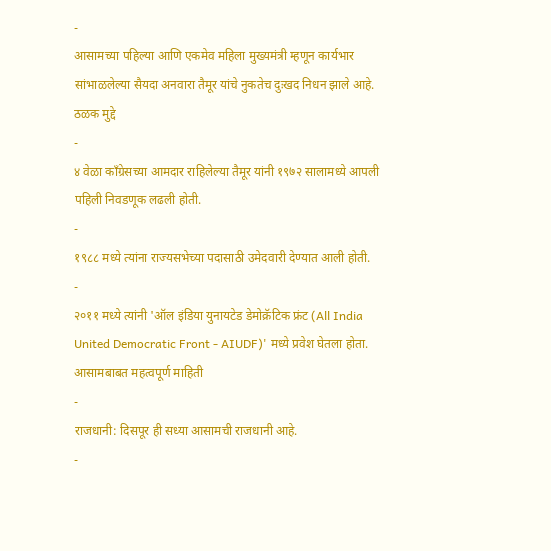-
आसामच्या पहिल्या आणि एकमेव महिला मुख्यमंत्री म्हणून कार्यभार सांभाळलेल्या सैयदा अनवारा तैमूर यांचे नुकतेच दुःखद निधन झाले आहे.
ठळक मुद्दे
-
४ वेळा कॉंग्रेसच्या आमदार राहिलेल्या तैमूर यांनी १९७२ सालामध्ये आपली पहिली निवडणूक लढली होती.
-
१९८८ मध्ये त्यांना राज्यसभेच्या पदासाठी उमेदवारी देण्यात आली होती.
-
२०११ मध्ये त्यांनी 'ऑल इंडिया युनायटेड डेमोक्रॅटिक फ्रंट (All India United Democratic Front - AIUDF)' मध्ये प्रवेश घेतला होता.
आसामबाबत महत्वपूर्ण माहिती
-
राजधानी: दिसपूर ही सध्या आसामची राजधानी आहे.
-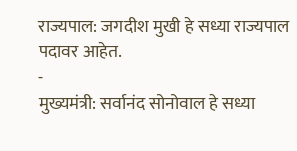राज्यपाल: जगदीश मुखी हे सध्या राज्यपाल पदावर आहेत.
-
मुख्यमंत्री: सर्वानंद सोनोवाल हे सध्या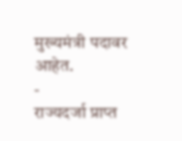मुख्यमंत्री पदावर आहेत.
-
राज्यदर्जा प्राप्त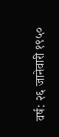वर्ष: २६ जानेवारी १९५०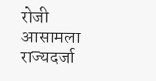रोजी आसामला राज्यदर्जा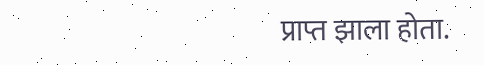प्राप्त झाला होता.